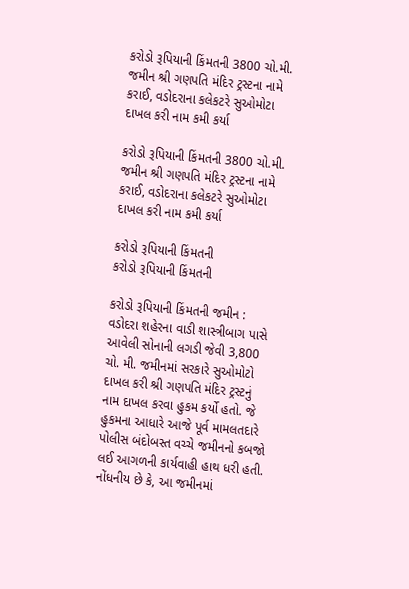કરોડો રૂપિયાની કિંમતની 3800 ચો.મી. જમીન શ્રી ગણપતિ મંદિર ટ્રસ્ટના નામે કરાઈ, વડોદરાના કલેકટરે સુઓમોટા દાખલ કરી નામ કમી કર્યા

કરોડો રૂપિયાની કિંમતની 3800 ચો.મી. જમીન શ્રી ગણપતિ મંદિર ટ્રસ્ટના નામે કરાઈ, વડોદરાના કલેકટરે સુઓમોટા દાખલ કરી નામ કમી કર્યા

કરોડો રૂપિયાની કિંમતની
કરોડો રૂપિયાની કિંમતની

કરોડો રૂપિયાની કિંમતની જમીન : વડોદરા શહેરના વાડી શાસ્ત્રીબાગ પાસે આવેલી સોનાની લગડી જેવી 3,800 ચો. મી. જમીનમાં સરકારે સુઓમોટો દાખલ કરી શ્રી ગણપતિ મંદિર ટ્રસ્ટનું નામ દાખલ કરવા હુકમ કર્યો હતો. જે હુકમના આધારે આજે પૂર્વ મામલતદારે પોલીસ બંદોબસ્ત વચ્ચે જમીનનો કબજો લઈ આગળની કાર્યવાહી હાથ ધરી હતી. નોંધનીય છે કે, આ જમીનમાં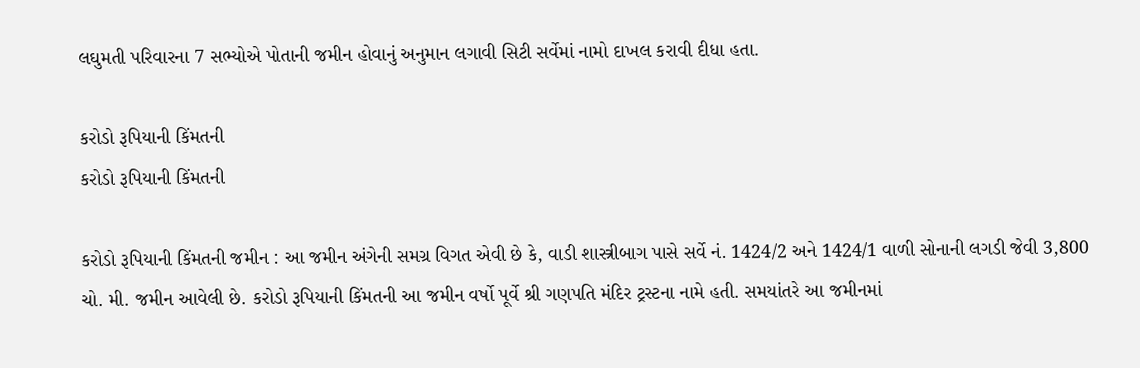લઘુમતી પરિવારના 7 સભ્યોએ પોતાની જમીન હોવાનું અનુમાન લગાવી સિટી સર્વેમાં નામો દાખલ કરાવી દીધા હતા.

કરોડો રૂપિયાની કિંમતની
કરોડો રૂપિયાની કિંમતની

કરોડો રૂપિયાની કિંમતની જમીન : આ જમીન અંગેની સમગ્ર વિગત એવી છે કે, વાડી શાસ્ત્રીબાગ પાસે સર્વે નં. 1424/2 અને 1424/1 વાળી સોનાની લગડી જેવી 3,800 ચો. મી. જમીન આવેલી છે. કરોડો રૂપિયાની કિંમતની આ જમીન વર્ષો પૂર્વે શ્રી ગણપતિ મંદિર ટ્રસ્ટના નામે હતી. સમયાંતરે આ જમીનમાં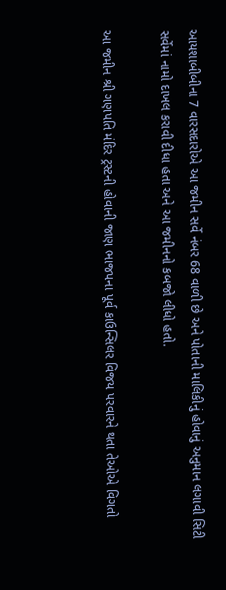આયશાબીબીના 7 વારસદારોએ આ જમીન સર્વે નંબર 68 વાળી છે અને પોતાની માલિકીનું હોવાનું અનુમાન લગાવી સિટી સર્વેમાં નામો દાખલ કરાવી દીધા હતા અને આ જમીનનો કબજો લીધો હતો.

આ જમીન શ્રી ગણપતિ મંદિર ટ્રસ્ટની હોવાની જાણ ભાજપના પૂર્વ કાઉન્સિલર વિજય પરવારને થતા તેઓએ વિગતો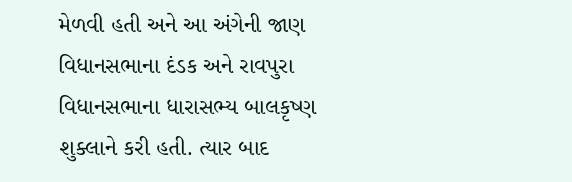મેળવી હતી અને આ અંગેની જાણ વિધાનસભાના દંડક અને રાવપુરા વિધાનસભાના ધારાસભ્ય બાલકૃષ્ણ શુક્લાને કરી હતી. ત્યાર બાદ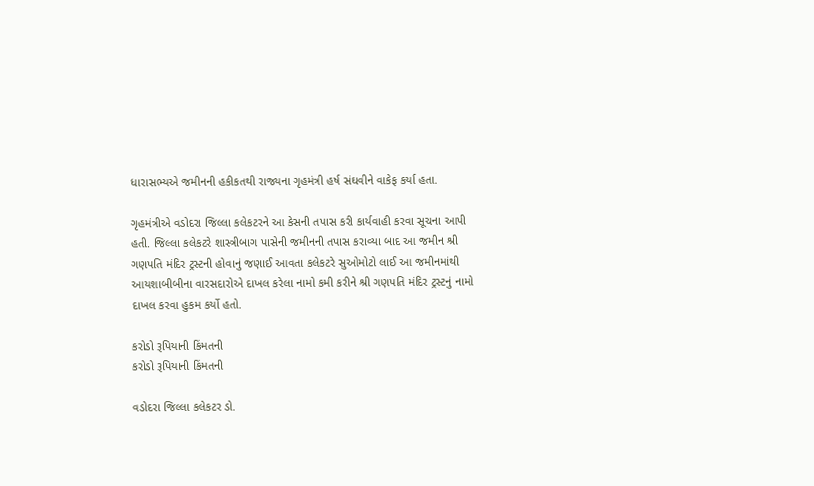ધારાસભ્યએ જમીનની હકીકતથી રાજ્યના ગૃહમંત્રી હર્ષ સંઘવીને વાકેફ કર્યા હતા.

ગૃહમંત્રીએ વડોદરા જિલ્લા કલેકટરને આ કેસની તપાસ કરી કાર્યવાહી કરવા સૂચના આપી હતી. જિલ્લા કલેકટરે શાસ્ત્રીબાગ પાસેની જમીનની તપાસ કરાવ્યા બાદ આ જમીન શ્રી ગણપતિ મંદિર ટ્રસ્ટની હોવાનું જણાઈ આવતા કલેકટરે સુઓમોટો લાઈ આ જમીનમાંથી આયશાબીબીના વારસદારોએ દાખલ કરેલા નામો કમી કરીને શ્રી ગણપતિ મંદિર ટ્રસ્ટનું નામો દાખલ કરવા હુકમ કર્યો હતો.

કરોડો રૂપિયાની કિંમતની
કરોડો રૂપિયાની કિંમતની

વડોદરા જિલ્લા કલેકટર ડો.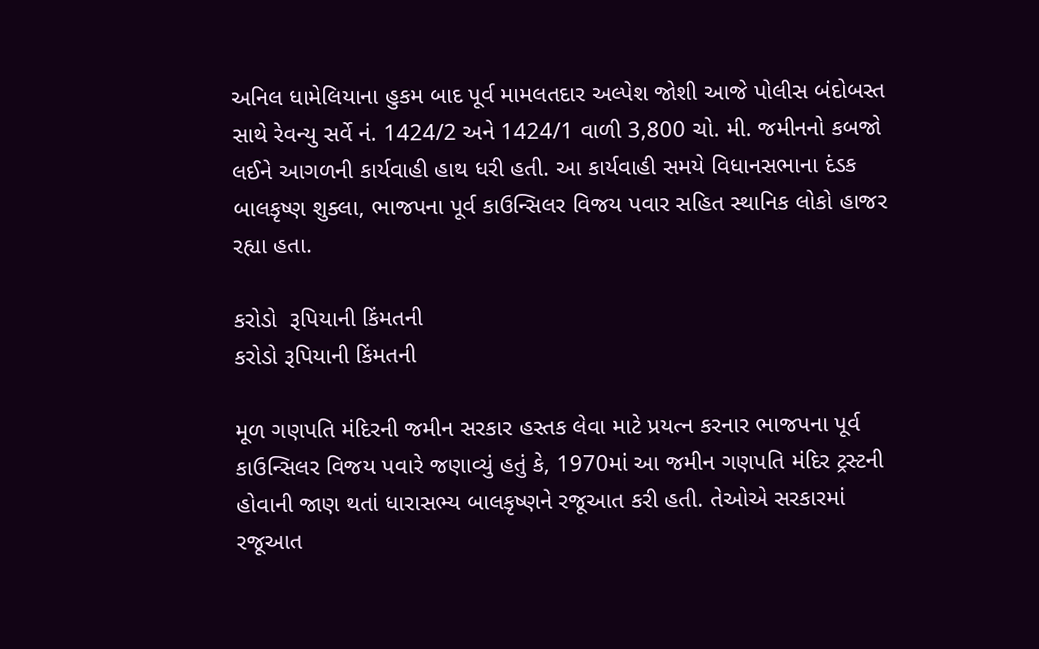અનિલ ધામેલિયાના હુકમ બાદ પૂર્વ મામલતદાર અલ્પેશ જોશી આજે પોલીસ બંદોબસ્ત સાથે રેવન્યુ સર્વે નં. 1424/2 અને 1424/1 વાળી 3,800 ચો. મી. જમીનનો કબજો લઈને આગળની કાર્યવાહી હાથ ધરી હતી. આ કાર્યવાહી સમયે વિધાનસભાના દંડક બાલકૃષ્ણ શુક્લા, ભાજપના પૂર્વ કાઉન્સિલર વિજય પવાર સહિત સ્થાનિક લોકો હાજર રહ્યા હતા.

કરોડો  રૂપિયાની કિંમતની
કરોડો રૂપિયાની કિંમતની

મૂળ ગણપતિ મંદિરની જમીન સરકાર હસ્તક લેવા માટે પ્રયત્ન કરનાર ભાજપના પૂર્વ કાઉન્સિલર વિજય પવારે જણાવ્યું હતું કે, 1970માં આ જમીન ગણપતિ મંદિર ટ્રસ્ટની હોવાની જાણ થતાં ધારાસભ્ય બાલકૃષ્ણને રજૂઆત કરી હતી. તેઓએ સરકારમાં રજૂઆત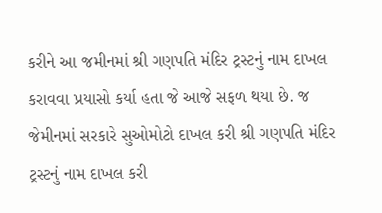કરીને આ જમીનમાં શ્રી ગણપતિ મંદિર ટ્રસ્ટનું નામ દાખલ કરાવવા પ્રયાસો કર્યા હતા જે આજે સફળ થયા છે. જ જેમીનમાં સરકારે સુઓમોટો દાખલ કરી શ્રી ગણપતિ મંદિર ટ્રસ્ટનું નામ દાખલ કરી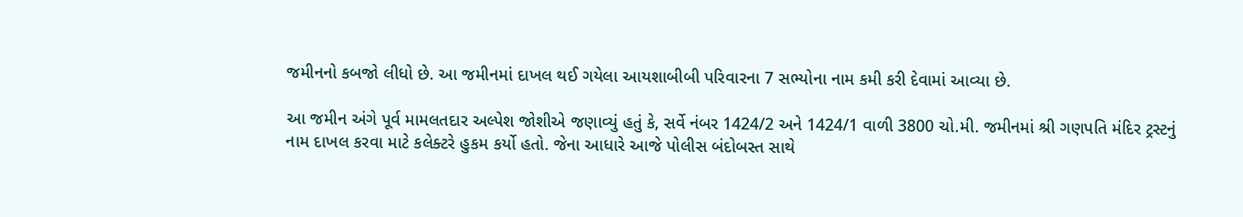જમીનનો કબજો લીધો છે. આ જમીનમાં દાખલ થઈ ગયેલા આયશાબીબી પરિવારના 7 સભ્યોના નામ કમી કરી દેવામાં આવ્યા છે.

આ જમીન અંગે પૂર્વ મામલતદાર અલ્પેશ જોશીએ જણાવ્યું હતું કે, સર્વે નંબર 1424/2 અને 1424/1 વાળી 3800 ચો.મી. જમીનમાં શ્રી ગણપતિ મંદિર ટ્રસ્ટનું નામ દાખલ કરવા માટે કલેક્ટરે હુકમ કર્યો હતો. જેના આધારે આજે પોલીસ બંદોબસ્ત સાથે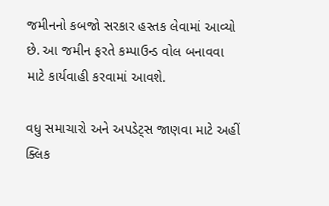જમીનનો કબજો સરકાર હસ્તક લેવામાં આવ્યો છે. આ જમીન ફરતે કમ્પાઉન્ડ વોલ બનાવવા માટે કાર્યવાહી કરવામાં આવશે.

વધુ સમાચારો અને અપડેટ્સ જાણવા માટે અહીં ક્લિક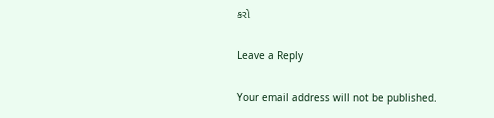કરો

Leave a Reply

Your email address will not be published.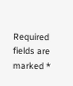Required fields are marked *